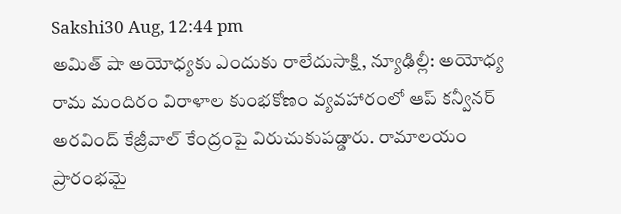Sakshi30 Aug, 12:44 pm
అమిత్ షా అయోధ్యకు ఎందుకు రాలేదుసాక్షి, న్యూఢిల్లీ: అయోధ్య రామ మందిరం విరాళాల కుంభకోణం వ్యవహారంలో ఆప్ కన్వీనర్ అరవింద్ కేజ్రీవాల్ కేంద్రంపై విరుచుకుపడ్డారు. రామాలయం ప్రారంభమై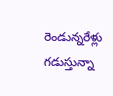రెండున్నరేళ్లు గడుస్తున్నా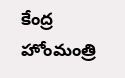కేంద్ర హోంమంత్రి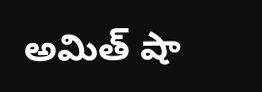అమిత్ షా